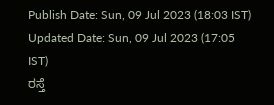Publish Date: Sun, 09 Jul 2023 (18:03 IST)
Updated Date: Sun, 09 Jul 2023 (17:05 IST)
ರಸ್ತೆ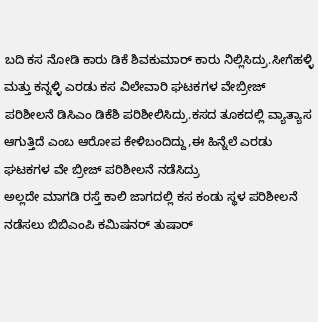ಬದಿ ಕಸ ನೋಡಿ ಕಾರು ಡಿಕೆ ಶಿವಕುಮಾರ್ ಕಾರು ನಿಲ್ಲಿಸಿದ್ರು.ಸೀಗೆಹಳ್ಳಿ ಮತ್ತು ಕನ್ನಳ್ಳಿ ಎರಡು ಕಸ ವಿಲೇವಾರಿ ಘಟಕಗಳ ವೇಬ್ರೀಜ್ ಪರಿಶೀಲನೆ ಡಿಸಿಎಂ ಡಿಕೆಶಿ ಪರಿಶೀಲಿಸಿದ್ರು.ಕಸದ ತೂಕದಲ್ಲಿ ವ್ಯಾತ್ಯಾಸ ಆಗುತ್ತಿದೆ ಎಂಬ ಆರೋಪ ಕೇಳಿಬಂದಿದ್ದು,ಈ ಹಿನ್ನೆಲೆ ಎರಡು ಘಟಕಗಳ ವೇ ಬ್ರೀಜ್ ಪರಿಶೀಲನೆ ನಡೆಸಿದ್ರು
ಅಲ್ಲದೇ ಮಾಗಡಿ ರಸ್ತೆ ಕಾಲಿ ಜಾಗದಲ್ಲಿ ಕಸ ಕಂಡು ಸ್ಥಳ ಪರಿಶೀಲನೆ ನಡೆಸಲು ಬಿಬಿಎಂಪಿ ಕಮಿಷನರ್ ತುಷಾರ್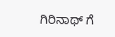ಗಿರಿನಾಥ್ ಗೆ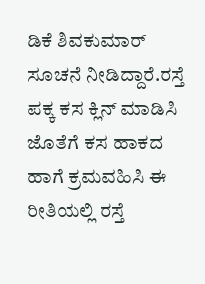ಡಿಕೆ ಶಿವಕುಮಾರ್ ಸೂಚನೆ ನೀಡಿದ್ದಾರೆ.ರಸ್ತೆ ಪಕ್ಕ ಕಸ ಕ್ಲಿನ್ ಮಾಡಿಸಿ ಜೊತೆಗೆ ಕಸ ಹಾಕದ ಹಾಗೆ ಕ್ರಮವಹಿಸಿ ಈ ರೀತಿಯಲ್ಲಿ ರಸ್ತೆ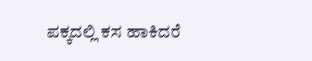ಪಕ್ಕದಲ್ಲಿ ಕಸ ಹಾಕಿದರೆ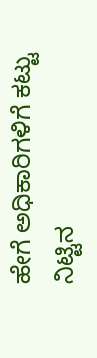ಹೇಗೆ ಅಧಿಕಾರಿಗಳಿಗೆ ಕಟ್ಟು ನಿಟ್ಟಿನ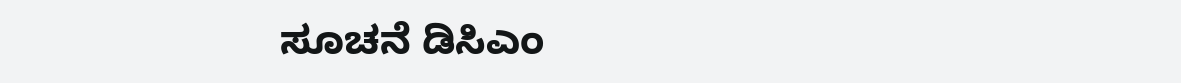ಸೂಚನೆ ಡಿಸಿಎಂ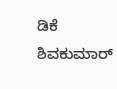ಡಿಕೆ ಶಿವಕುಮಾರ್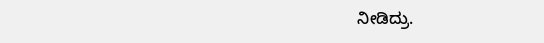ನೀಡಿದ್ರು.